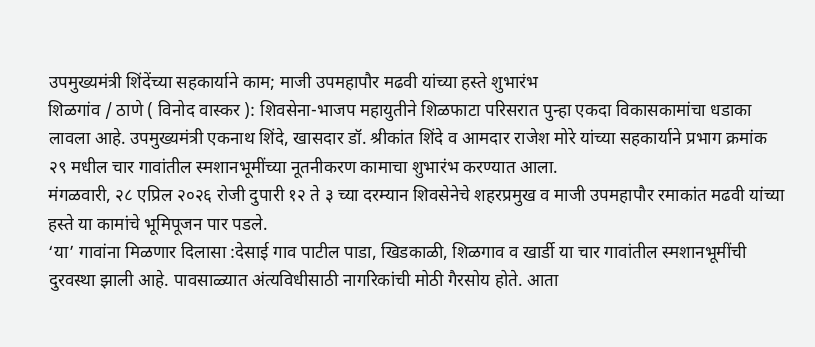उपमुख्यमंत्री शिंदेंच्या सहकार्याने काम; माजी उपमहापौर मढवी यांच्या हस्ते शुभारंभ
शिळगांव / ठाणे ( विनोद वास्कर ): शिवसेना-भाजप महायुतीने शिळफाटा परिसरात पुन्हा एकदा विकासकामांचा धडाका लावला आहे. उपमुख्यमंत्री एकनाथ शिंदे, खासदार डॉ. श्रीकांत शिंदे व आमदार राजेश मोरे यांच्या सहकार्याने प्रभाग क्रमांक २९ मधील चार गावांतील स्मशानभूमींच्या नूतनीकरण कामाचा शुभारंभ करण्यात आला.
मंगळवारी, २८ एप्रिल २०२६ रोजी दुपारी १२ ते ३ च्या दरम्यान शिवसेनेचे शहरप्रमुख व माजी उपमहापौर रमाकांत मढवी यांच्या हस्ते या कामांचे भूमिपूजन पार पडले.
‘या’ गावांना मिळणार दिलासा :देसाई गाव पाटील पाडा, खिडकाळी, शिळगाव व खार्डी या चार गावांतील स्मशानभूमींची दुरवस्था झाली आहे. पावसाळ्यात अंत्यविधीसाठी नागरिकांची मोठी गैरसोय होते. आता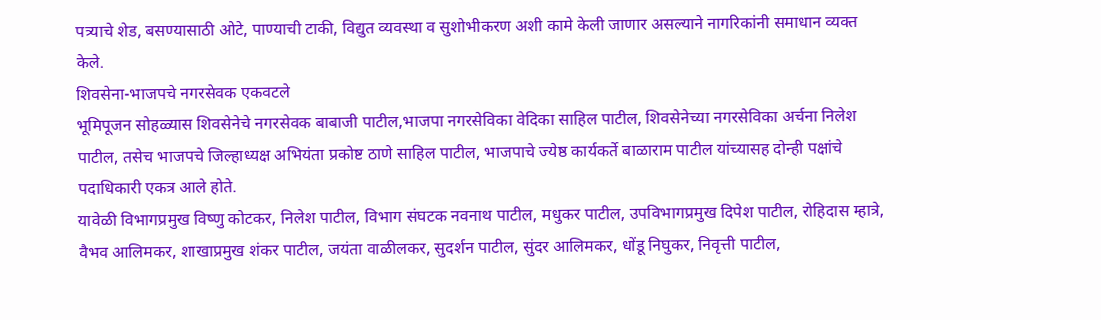पत्र्याचे शेड, बसण्यासाठी ओटे, पाण्याची टाकी, विद्युत व्यवस्था व सुशोभीकरण अशी कामे केली जाणार असल्याने नागरिकांनी समाधान व्यक्त केले.
शिवसेना-भाजपचे नगरसेवक एकवटले
भूमिपूजन सोहळ्यास शिवसेनेचे नगरसेवक बाबाजी पाटील,भाजपा नगरसेविका वेदिका साहिल पाटील, शिवसेनेच्या नगरसेविका अर्चना निलेश पाटील, तसेच भाजपचे जिल्हाध्यक्ष अभियंता प्रकोष्ट ठाणे साहिल पाटील, भाजपाचे ज्येष्ठ कार्यकर्ते बाळाराम पाटील यांच्यासह दोन्ही पक्षांचे पदाधिकारी एकत्र आले होते.
यावेळी विभागप्रमुख विष्णु कोटकर, निलेश पाटील, विभाग संघटक नवनाथ पाटील, मधुकर पाटील, उपविभागप्रमुख दिपेश पाटील, रोहिदास म्हात्रे, वैभव आलिमकर, शाखाप्रमुख शंकर पाटील, जयंता वाळीलकर, सुदर्शन पाटील, सुंदर आलिमकर, धोंडू निघुकर, निवृत्ती पाटील,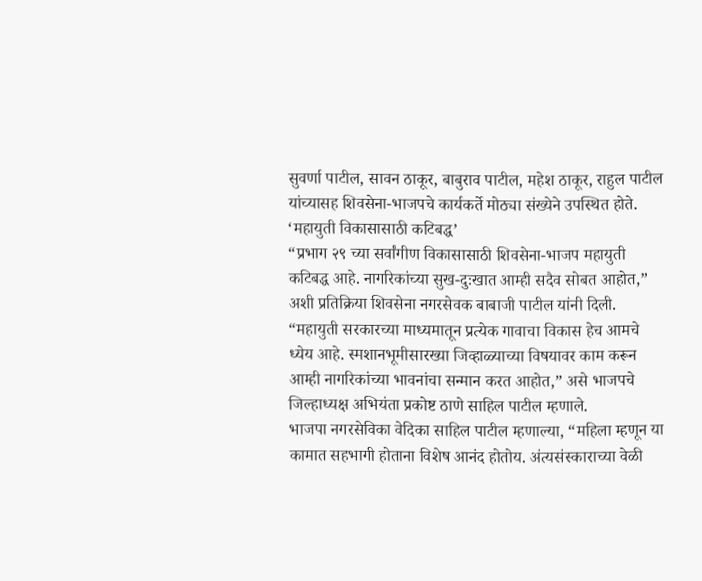सुवर्णा पाटील, सावन ठाकूर, बाबुराव पाटील, महेश ठाकूर, राहुल पाटील यांच्यासह शिवसेना-भाजपचे कार्यकर्ते मोठ्या संख्येने उपस्थित होते.
‘महायुती विकासासाठी कटिबद्ध’
“प्रभाग २९ च्या सर्वांगीण विकासासाठी शिवसेना-भाजप महायुती कटिबद्ध आहे. नागरिकांच्या सुख-दुःखात आम्ही सदैव सोबत आहोत,” अशी प्रतिक्रिया शिवसेना नगरसेवक बाबाजी पाटील यांनी दिली.
“महायुती सरकारच्या माध्यमातून प्रत्येक गावाचा विकास हेच आमचे ध्येय आहे. स्मशानभूमीसारख्या जिव्हाळ्याच्या विषयावर काम करून आम्ही नागरिकांच्या भावनांचा सन्मान करत आहोत,” असे भाजपचे जिल्हाध्यक्ष अभियंता प्रकोष्ट ठाणे साहिल पाटील म्हणाले.
भाजपा नगरसेविका वेदिका साहिल पाटील म्हणाल्या, “महिला म्हणून या कामात सहभागी होताना विशेष आनंद होतोय. अंत्यसंस्काराच्या वेळी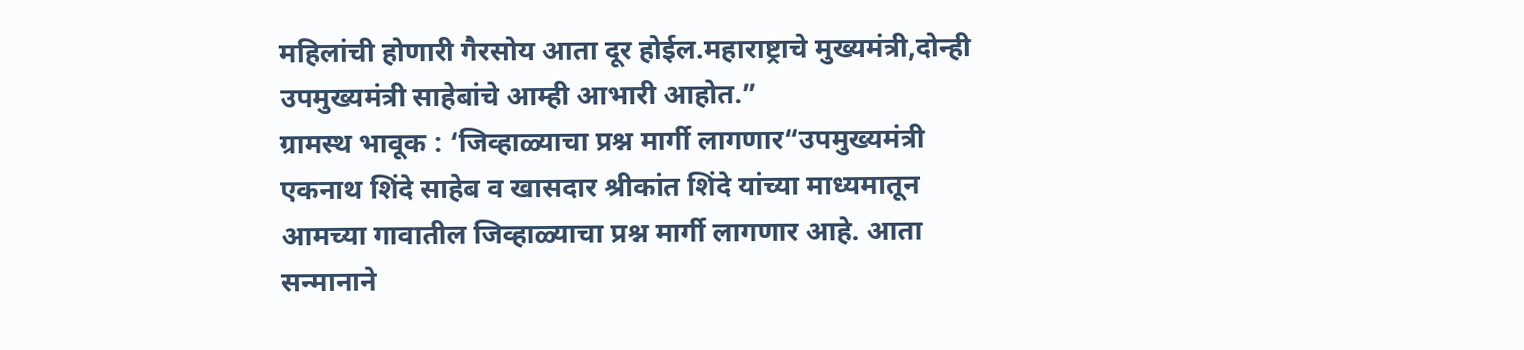महिलांची होणारी गैरसोय आता दूर होईल.महाराष्ट्राचे मुख्यमंत्री,दोन्ही उपमुख्यमंत्री साहेबांचे आम्ही आभारी आहोत.”
ग्रामस्थ भावूक : ‘जिव्हाळ्याचा प्रश्न मार्गी लागणार“उपमुख्यमंत्री एकनाथ शिंदे साहेब व खासदार श्रीकांत शिंदे यांच्या माध्यमातून आमच्या गावातील जिव्हाळ्याचा प्रश्न मार्गी लागणार आहे. आता सन्मानाने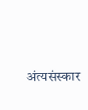अंत्यसंस्कार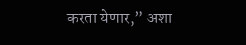करता येणार,” अशा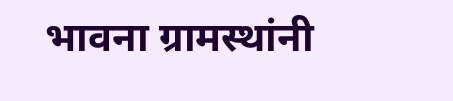भावना ग्रामस्थांनी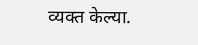व्यक्त केल्या.